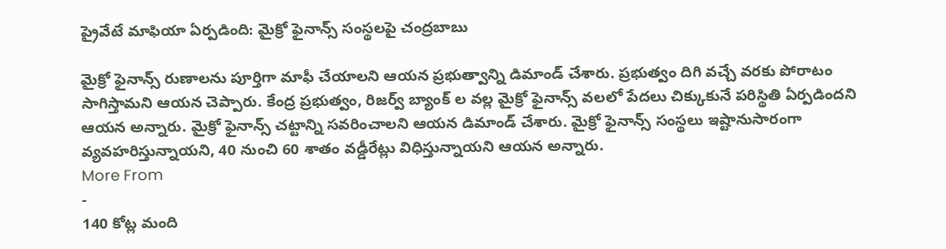ప్రైవేటే మాఫియా ఏర్పడింది: మైక్రో ఫైనాన్స్ సంస్థలపై చంద్రబాబు

మైక్రో ఫైనాన్స్ రుణాలను పూర్తిగా మాఫీ చేయాలని ఆయన ప్రభుత్వాన్ని డిమాండ్ చేశారు. ప్రభుత్వం దిగి వచ్చే వరకు పోరాటం సాగిస్తామని ఆయన చెప్పారు. కేంద్ర ప్రభుత్వం, రిజర్వ్ బ్యాంక్ ల వల్ల మైక్రో ఫైనాన్స్ వలలో పేదలు చిక్కుకునే పరిస్థితి ఏర్పడిందని ఆయన అన్నారు. మైక్రో ఫైనాన్స్ చట్టాన్ని సవరించాలని ఆయన డిమాండ్ చేశారు. మైక్రో ఫైనాన్స్ సంస్థలు ఇష్టానుసారంగా వ్యవహరిస్తున్నాయని, 40 నుంచి 60 శాతం వడ్డీరేట్లు విధిస్తున్నాయని ఆయన అన్నారు.
More From
-
140 కోట్ల మంది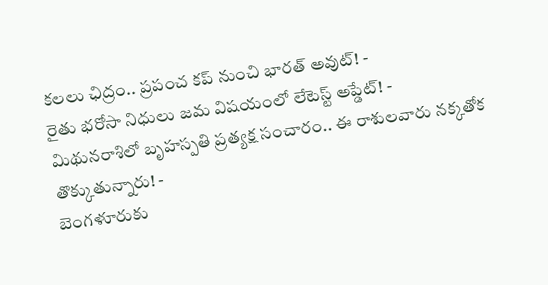కలలు ఛిద్రం.. ప్రపంచ కప్ నుంచి భారత్ అవుట్! -
రైతు భరోసా నిధులు జమ విషయంలో లేటెస్ట్ అప్డేట్! -
మిథునరాశిలో బృహస్పతి ప్రత్యక్ష సంచారం.. ఈ రాశులవారు నక్కతోక తొక్కుతున్నారు! -
బెంగళూరుకు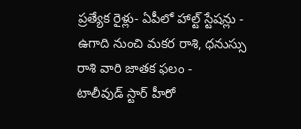ప్రత్యేక రైళ్లు- ఏపీలో హాల్ట్ స్టేషన్లు -
ఉగాది నుంచి మకర రాశి, ధనుస్సు రాశి వారి జాతక ఫలం -
టాలీవుడ్ స్టార్ హీరో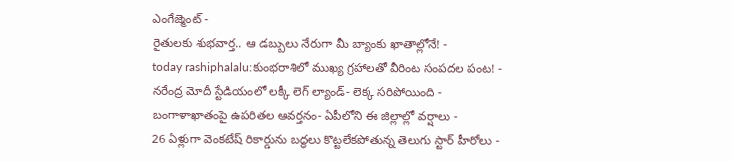ఎంగేజ్మెంట్ -
రైతులకు శుభవార్త.. ఆ డబ్బులు నేరుగా మీ బ్యాంకు ఖాతాల్లోనే! -
today rashiphalalu:కుంభరాశిలో ముఖ్య గ్రహాలతో వీరింట సంపదల పంట! -
నరేంద్ర మోదీ స్టేడియంలో లక్కీ లెగ్ ల్యాండ్- లెక్క సరిపోయింది -
బంగాళాఖాతంపై ఉపరితల ఆవర్తనం- ఏపీలోని ఈ జిల్లాల్లో వర్షాలు -
26 ఏళ్లుగా వెంకటేష్ రికార్డును బద్ధలు కొట్టలేకపోతున్న తెలుగు స్టార్ హీరోలు -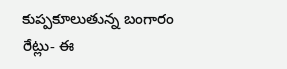కుప్పకూలుతున్న బంగారం రేట్లు- ఈ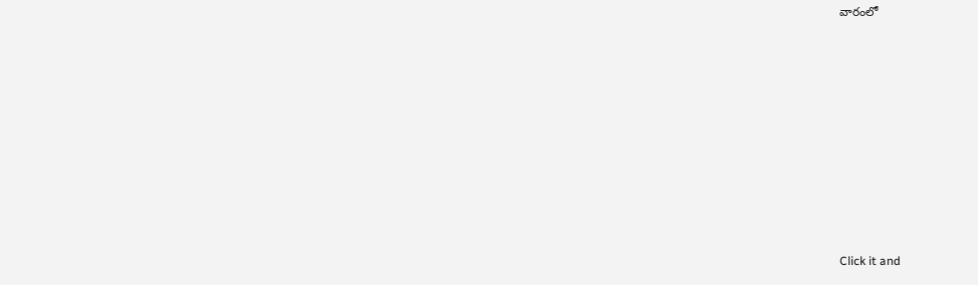వారంలో












Click it and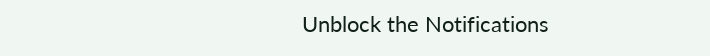Unblock the Notifications